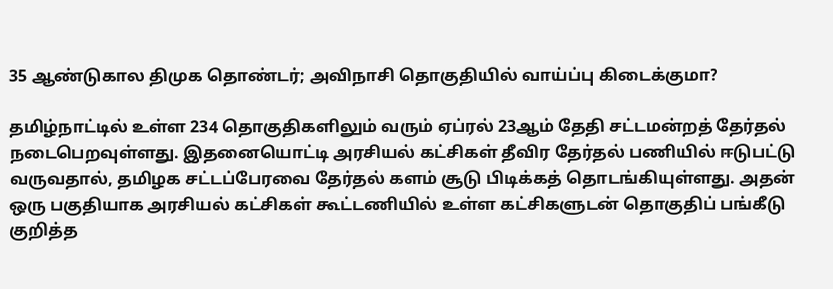35 ஆண்டுகால திமுக தொண்டர்; அவிநாசி தொகுதியில் வாய்ப்பு கிடைக்குமா?

தமிழ்நாட்டில் உள்ள 234 தொகுதிகளிலும் வரும் ஏப்ரல் 23ஆம் தேதி சட்டமன்றத் தேர்தல் நடைபெறவுள்ளது. இதனையொட்டி அரசியல் கட்சிகள் தீவிர தேர்தல் பணியில் ஈடுபட்டு வருவதால், தமிழக சட்டப்பேரவை தேர்தல் களம் சூடு பிடிக்கத் தொடங்கியுள்ளது. அதன் ஒரு பகுதியாக அரசியல் கட்சிகள் கூட்டணியில் உள்ள கட்சிகளுடன் தொகுதிப் பங்கீடு குறித்த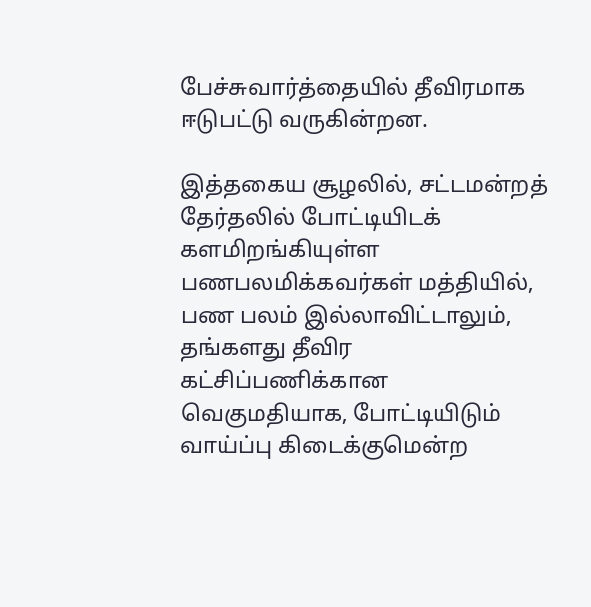பேச்சுவார்த்தையில் தீவிரமாக ஈடுபட்டு வருகின்றன.

இத்தகைய சூழலில், சட்டமன்றத் தேர்தலில் போட்டியிடக் களமிறங்கியுள்ள பணபலமிக்கவர்கள் மத்தியில், பண பலம் இல்லாவிட்டாலும், தங்களது தீவிர கட்சிப்பணிக்கான வெகுமதியாக, போட்டியிடும் வாய்ப்பு கிடைக்குமென்ற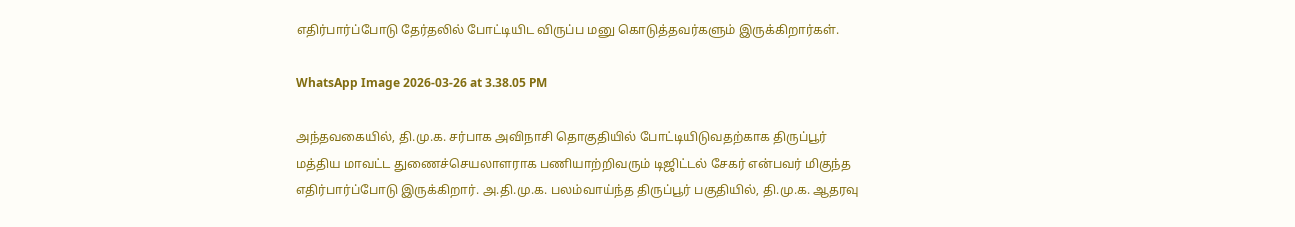எதிர்பார்ப்போடு தேர்தலில் போட்டியிட விருப்ப மனு கொடுத்தவர்களும் இருக்கிறார்கள்.

WhatsApp Image 2026-03-26 at 3.38.05 PM

அந்தவகையில், தி.மு.க. சர்பாக அவிநாசி தொகுதியில் போட்டியிடுவதற்காக திருப்பூர் மத்திய மாவட்ட துணைச்செயலாளராக பணியாற்றிவரும் டிஜிட்டல் சேகர் என்பவர் மிகுந்த எதிர்பார்ப்போடு இருக்கிறார். அ.தி.மு.க. பலம்வாய்ந்த திருப்பூர் பகுதியில், தி.மு.க. ஆதரவு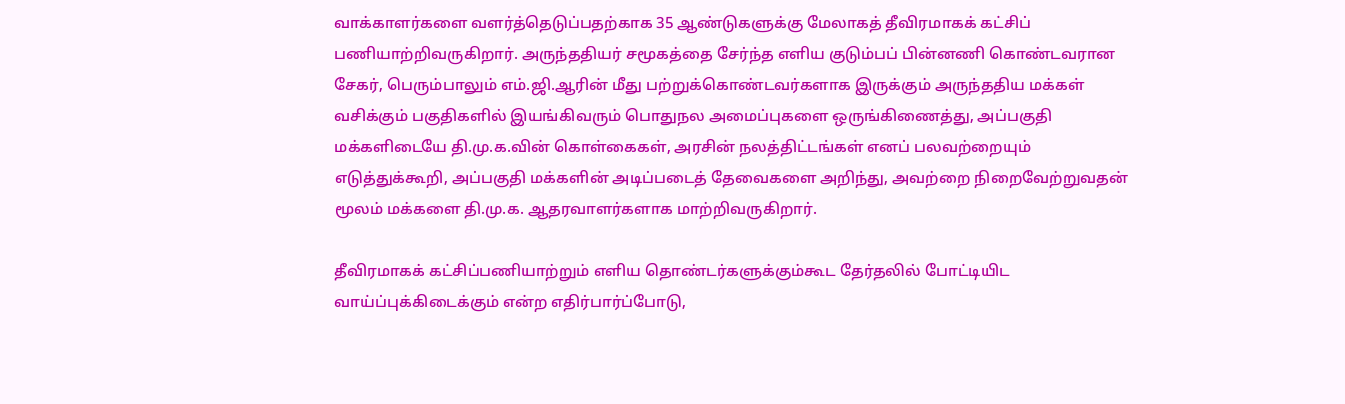வாக்காளர்களை வளர்த்தெடுப்பதற்காக 35 ஆண்டுகளுக்கு மேலாகத் தீவிரமாகக் கட்சிப் பணியாற்றிவருகிறார். அருந்ததியர் சமூகத்தை சேர்ந்த எளிய குடும்பப் பின்னணி கொண்டவரான சேகர், பெரும்பாலும் எம்.ஜி.ஆரின் மீது பற்றுக்கொண்டவர்களாக இருக்கும் அருந்ததிய மக்கள் வசிக்கும் பகுதிகளில் இயங்கிவரும் பொதுநல அமைப்புகளை ஒருங்கிணைத்து, அப்பகுதி மக்களிடையே தி.மு.க.வின் கொள்கைகள், அரசின் நலத்திட்டங்கள் எனப் பலவற்றையும் எடுத்துக்கூறி, அப்பகுதி மக்களின் அடிப்படைத் தேவைகளை அறிந்து, அவற்றை நிறைவேற்றுவதன் மூலம் மக்களை தி.மு.க. ஆதரவாளர்களாக மாற்றிவருகிறார்.

தீவிரமாகக் கட்சிப்பணியாற்றும் எளிய தொண்டர்களுக்கும்கூட தேர்தலில் போட்டியிட வாய்ப்புக்கிடைக்கும் என்ற எதிர்பார்ப்போடு,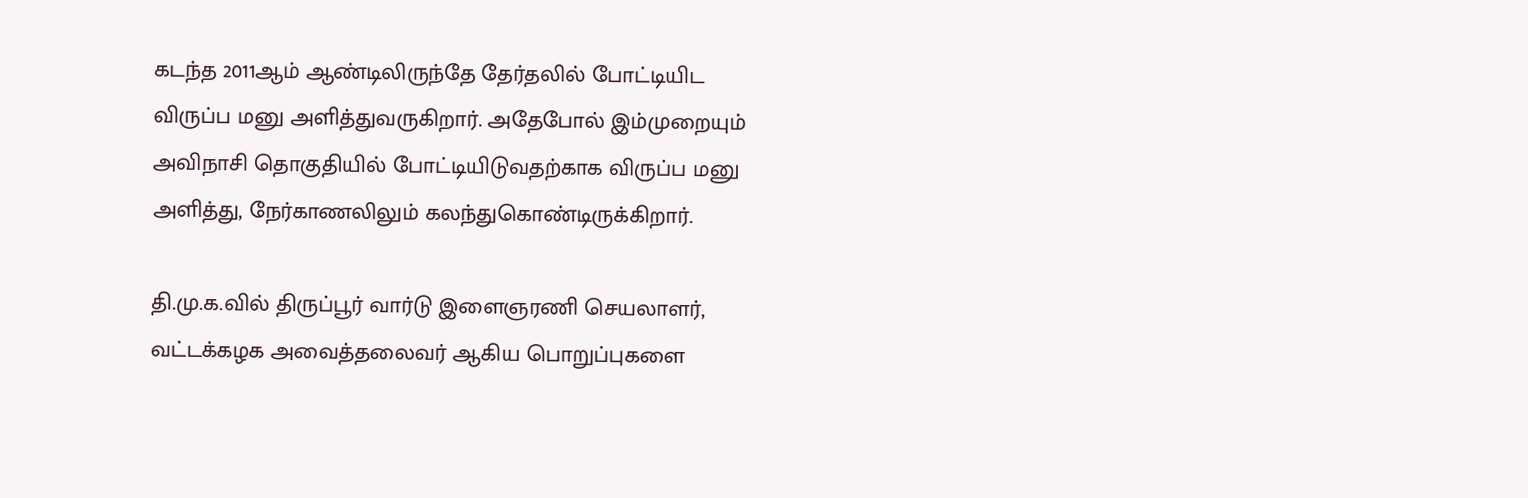கடந்த 2011ஆம் ஆண்டிலிருந்தே தேர்தலில் போட்டியிட விருப்ப மனு அளித்துவருகிறார். அதேபோல் இம்முறையும் அவிநாசி தொகுதியில் போட்டியிடுவதற்காக விருப்ப மனு அளித்து, நேர்காணலிலும் கலந்துகொண்டிருக்கிறார்.

தி.மு.க.வில் திருப்பூர் வார்டு இளைஞரணி செயலாளர், வட்டக்கழக அவைத்தலைவர் ஆகிய பொறுப்புகளை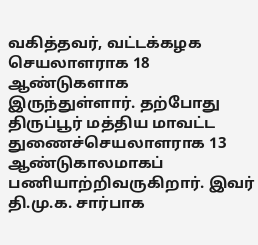வகித்தவர், வட்டக்கழக செயலாளராக 18 ஆண்டுகளாக இருந்துள்ளார். தற்போது திருப்பூர் மத்திய மாவட்ட துணைச்செயலாளராக 13 ஆண்டுகாலமாகப் பணியாற்றிவருகிறார். இவர் தி.மு.க. சார்பாக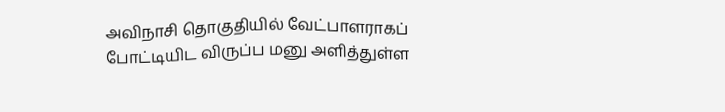அவிநாசி தொகுதியில் வேட்பாளராகப் போட்டியிட விருப்ப மனு அளித்துள்ள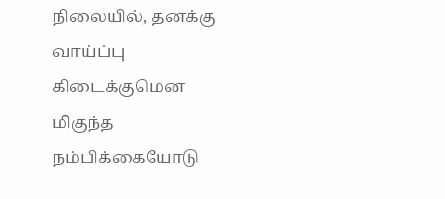நிலையில், தனக்கு வாய்ப்பு கிடைக்குமென மிகுந்த நம்பிக்கையோடு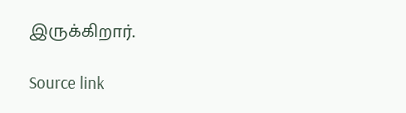இருக்கிறார்.

Source link